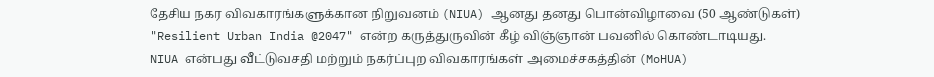தேசிய நகர விவகாரங்களுக்கான நிறுவனம் (NIUA) ஆனது தனது பொன்விழாவை (50 ஆண்டுகள்) "Resilient Urban India @2047" என்ற கருத்துருவின் கீழ் விஞ்ஞான் பவனில் கொண்டாடியது.
NIUA என்பது வீட்டுவசதி மற்றும் நகர்ப்புற விவகாரங்கள் அமைச்சகத்தின் (MoHUA)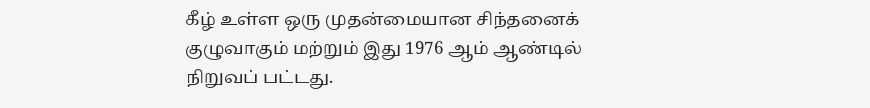கீழ் உள்ள ஒரு முதன்மையான சிந்தனைக் குழுவாகும் மற்றும் இது 1976 ஆம் ஆண்டில் நிறுவப் பட்டது.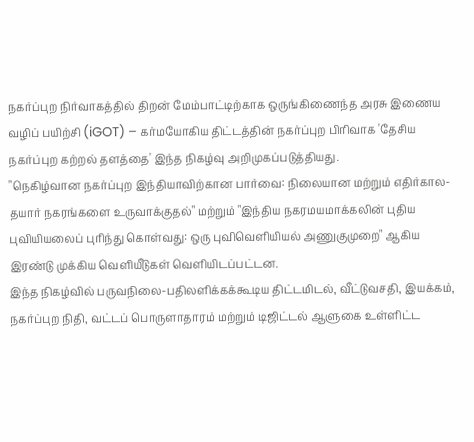நகர்ப்புற நிர்வாகத்தில் திறன் மேம்பாட்டிற்காக ஒருங்கிணைந்த அரசு இணைய வழிப் பயிற்சி (iGOT) – கர்மயோகிய திட்டத்தின் நகர்ப்புற பிரிவாக 'தேசிய நகர்ப்புற கற்றல் தளத்தை' இந்த நிகழ்வு அறிமுகப்படுத்தியது.
"நெகிழ்வான நகர்ப்புற இந்தியாவிற்கான பார்வை: நிலையான மற்றும் எதிர்கால-தயார் நகரங்களை உருவாக்குதல்" மற்றும் "இந்திய நகரமயமாக்கலின் புதிய புவியியலைப் புரிந்து கொள்வது: ஒரு புவிவெளியியல் அணுகுமுறை" ஆகிய இரண்டு முக்கிய வெளியீடுகள் வெளியிடப்பட்டன.
இந்த நிகழ்வில் பருவநிலை-பதிலளிக்கக்கூடிய திட்டமிடல், வீட்டுவசதி, இயக்கம், நகர்ப்புற நிதி, வட்டப் பொருளாதாரம் மற்றும் டிஜிட்டல் ஆளுகை உள்ளிட்ட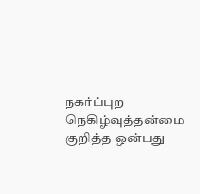நகர்ப்புற நெகிழ்வுத்தன்மை குறித்த ஒன்பது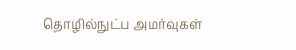தொழில்நுட்ப அமர்வுகள்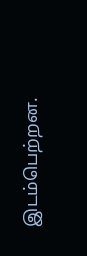இடம்பெற்றன.